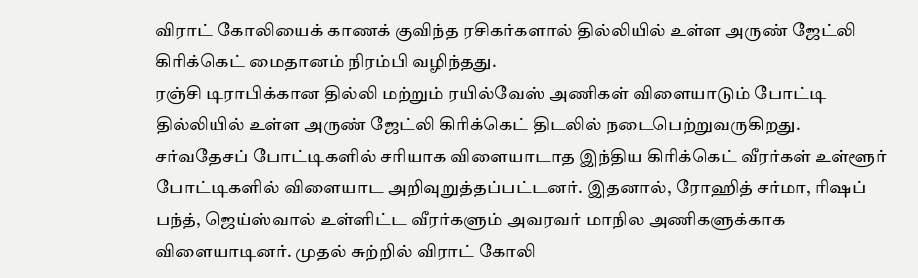விராட் கோலியைக் காணக் குவிந்த ரசிகர்களால் தில்லியில் உள்ள அருண் ஜேட்லி கிரிக்கெட் மைதானம் நிரம்பி வழிந்தது.
ரஞ்சி டிராபிக்கான தில்லி மற்றும் ரயில்வேஸ் அணிகள் விளையாடும் போட்டி தில்லியில் உள்ள அருண் ஜேட்லி கிரிக்கெட் திடலில் நடைபெற்றுவருகிறது.
சர்வதேசப் போட்டிகளில் சரியாக விளையாடாத இந்திய கிரிக்கெட் வீரர்கள் உள்ளூர் போட்டிகளில் விளையாட அறிவுறுத்தப்பட்டனர். இதனால், ரோஹித் சர்மா, ரிஷப் பந்த், ஜெய்ஸ்வால் உள்ளிட்ட வீரர்களும் அவரவர் மாநில அணிகளுக்காக விளையாடினர். முதல் சுற்றில் விராட் கோலி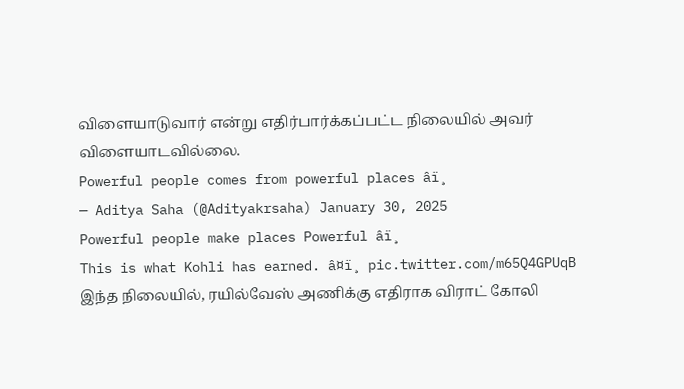விளையாடுவார் என்று எதிர்பார்க்கப்பட்ட நிலையில் அவர் விளையாடவில்லை.
Powerful people comes from powerful places âï¸
— Aditya Saha (@Adityakrsaha) January 30, 2025
Powerful people make places Powerful âï¸
This is what Kohli has earned. â¤ï¸ pic.twitter.com/m65Q4GPUqB
இந்த நிலையில், ரயில்வேஸ் அணிக்கு எதிராக விராட் கோலி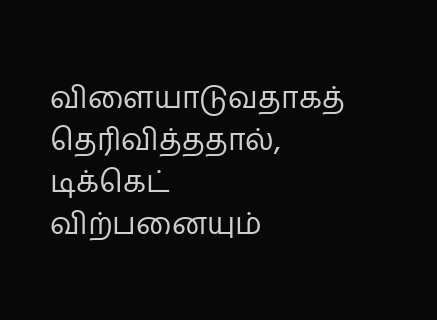விளையாடுவதாகத் தெரிவித்ததால், டிக்கெட் விற்பனையும்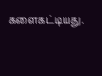களைகட்டியது.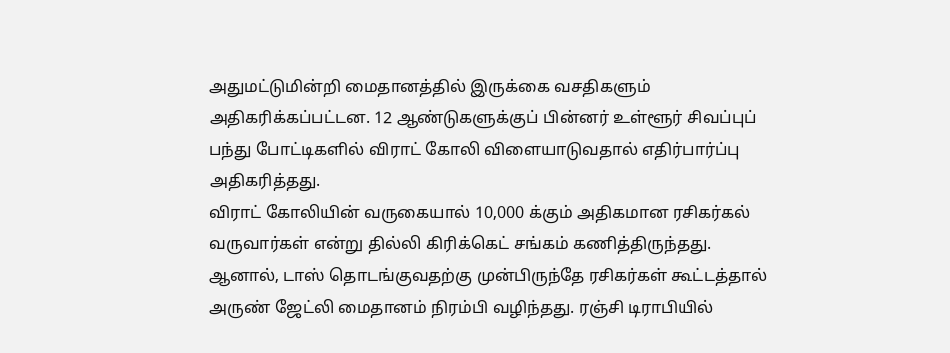அதுமட்டுமின்றி மைதானத்தில் இருக்கை வசதிகளும் அதிகரிக்கப்பட்டன. 12 ஆண்டுகளுக்குப் பின்னர் உள்ளூர் சிவப்புப் பந்து போட்டிகளில் விராட் கோலி விளையாடுவதால் எதிர்பார்ப்பு அதிகரித்தது.
விராட் கோலியின் வருகையால் 10,000 க்கும் அதிகமான ரசிகர்கல் வருவார்கள் என்று தில்லி கிரிக்கெட் சங்கம் கணித்திருந்தது. ஆனால், டாஸ் தொடங்குவதற்கு முன்பிருந்தே ரசிகர்கள் கூட்டத்தால் அருண் ஜேட்லி மைதானம் நிரம்பி வழிந்தது. ரஞ்சி டிராபியில்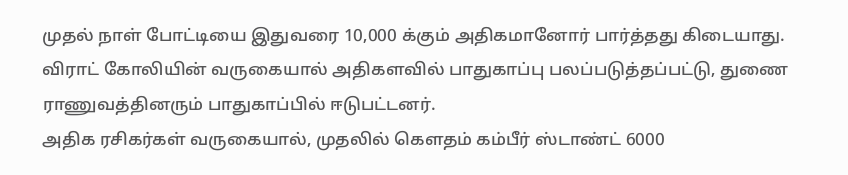முதல் நாள் போட்டியை இதுவரை 10,000 க்கும் அதிகமானோர் பார்த்தது கிடையாது.
விராட் கோலியின் வருகையால் அதிகளவில் பாதுகாப்பு பலப்படுத்தப்பட்டு, துணை ராணுவத்தினரும் பாதுகாப்பில் ஈடுபட்டனர்.
அதிக ரசிகர்கள் வருகையால், முதலில் கௌதம் கம்பீர் ஸ்டாண்ட் 6000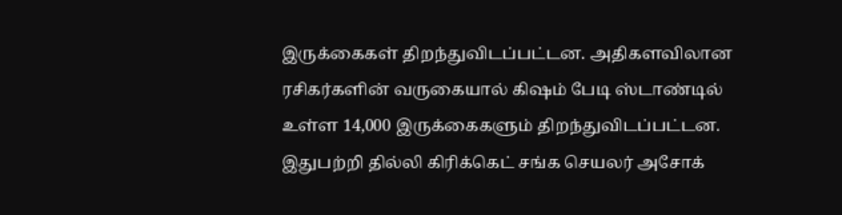இருக்கைகள் திறந்துவிடப்பட்டன. அதிகளவிலான ரசிகர்களின் வருகையால் கிஷம் பேடி ஸ்டாண்டில் உள்ள 14,000 இருக்கைகளும் திறந்துவிடப்பட்டன.
இதுபற்றி தில்லி கிரிக்கெட் சங்க செயலர் அசோக்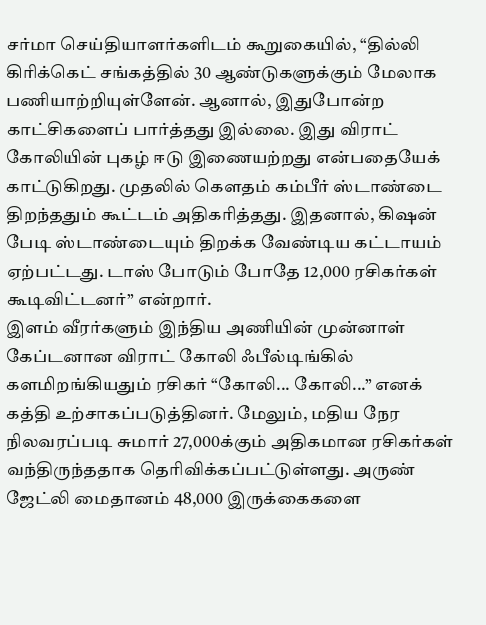சர்மா செய்தியாளர்களிடம் கூறுகையில், “தில்லி கிரிக்கெட் சங்கத்தில் 30 ஆண்டுகளுக்கும் மேலாக பணியாற்றியுள்ளேன். ஆனால், இதுபோன்ற காட்சிகளைப் பார்த்தது இல்லை. இது விராட் கோலியின் புகழ் ஈடு இணையற்றது என்பதையேக் காட்டுகிறது. முதலில் கௌதம் கம்பீர் ஸ்டாண்டை திறந்ததும் கூட்டம் அதிகரித்தது. இதனால், கிஷன் பேடி ஸ்டாண்டையும் திறக்க வேண்டிய கட்டாயம் ஏற்பட்டது. டாஸ் போடும் போதே 12,000 ரசிகர்கள் கூடிவிட்டனர்” என்றார்.
இளம் வீரர்களும் இந்திய அணியின் முன்னாள் கேப்டனான விராட் கோலி ஃபீல்டிங்கில் களமிறங்கியதும் ரசிகர் “கோலி... கோலி...” எனக் கத்தி உற்சாகப்படுத்தினர். மேலும், மதிய நேர நிலவரப்படி சுமார் 27,000க்கும் அதிகமான ரசிகர்கள் வந்திருந்ததாக தெரிவிக்கப்பட்டுள்ளது. அருண் ஜேட்லி மைதானம் 48,000 இருக்கைகளை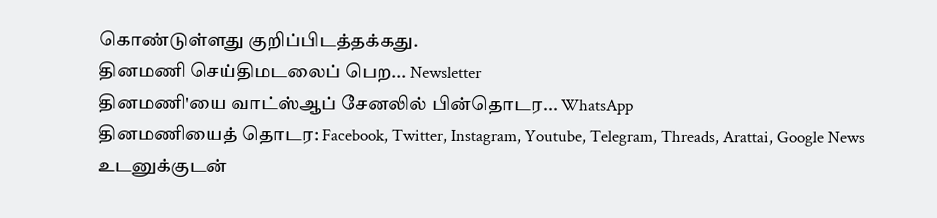கொண்டுள்ளது குறிப்பிடத்தக்கது.
தினமணி செய்திமடலைப் பெற... Newsletter
தினமணி'யை வாட்ஸ்ஆப் சேனலில் பின்தொடர... WhatsApp
தினமணியைத் தொடர: Facebook, Twitter, Instagram, Youtube, Telegram, Threads, Arattai, Google News
உடனுக்குடன்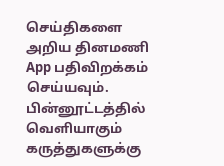செய்திகளை அறிய தினமணி App பதிவிறக்கம் செய்யவும்.
பின்னூட்டத்தில் வெளியாகும் கருத்துகளுக்கு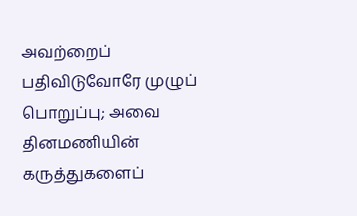அவற்றைப் பதிவிடுவோரே முழுப் பொறுப்பு; அவை தினமணியின் கருத்துகளைப்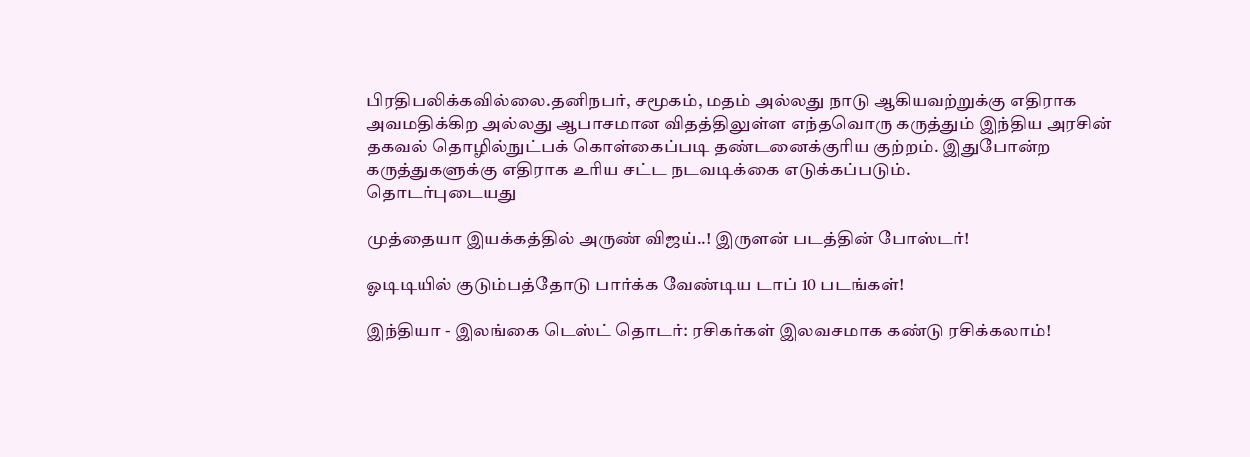பிரதிபலிக்கவில்லை.தனிநபர், சமூகம், மதம் அல்லது நாடு ஆகியவற்றுக்கு எதிராக அவமதிக்கிற அல்லது ஆபாசமான விதத்திலுள்ள எந்தவொரு கருத்தும் இந்திய அரசின் தகவல் தொழில்நுட்பக் கொள்கைப்படி தண்டனைக்குரிய குற்றம். இதுபோன்ற கருத்துகளுக்கு எதிராக உரிய சட்ட நடவடிக்கை எடுக்கப்படும்.
தொடர்புடையது

முத்தையா இயக்கத்தில் அருண் விஜய்..! இருளன் படத்தின் போஸ்டர்!

ஓடிடியில் குடும்பத்தோடு பார்க்க வேண்டிய டாப் 10 படங்கள்!

இந்தியா - இலங்கை டெஸ்ட் தொடர்: ரசிகர்கள் இலவசமாக கண்டு ரசிக்கலாம்!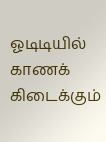ஓடிடியில் காணக் கிடைக்கும்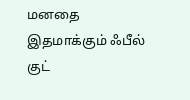மனதை இதமாக்கும் ஃபீல் குட்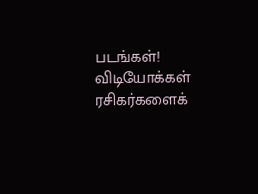படங்கள்!
விடியோக்கள்
ரசிகர்களைக்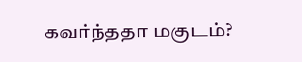கவர்ந்ததா மகுடம்?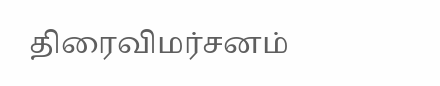திரைவிமர்சனம்